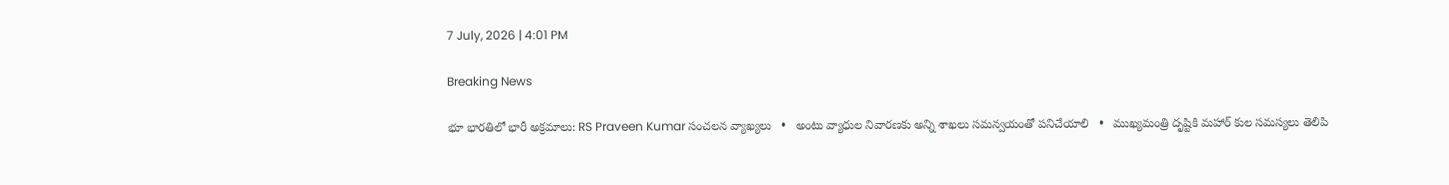7 July, 2026 | 4:01 PM

Breaking News

భూ భారతిలో భారీ అక్రమాలు: RS Praveen Kumar సంచలన వ్యాఖ్యలు   •   అంటు వ్యాధుల నివారణకు అన్ని శాఖలు సమన్వయంతో పనిచేయాలి   •   ముఖ్యమంత్రి దృష్టికి మహార్ కుల సమస్యలు తెలిపి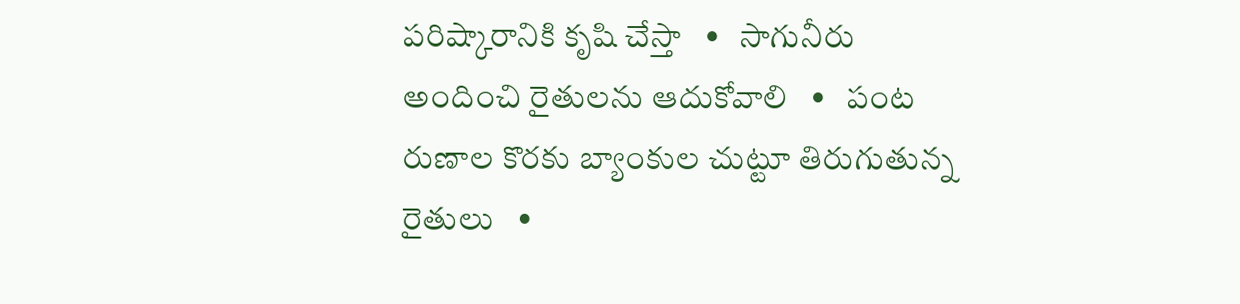పరిష్కారానికి కృషి చేస్తా   •   సాగునీరు అందించి రైతులను ఆదుకోవాలి   •   పంట రుణాల కొరకు బ్యాంకుల చుట్టూ తిరుగుతున్న రైతులు   •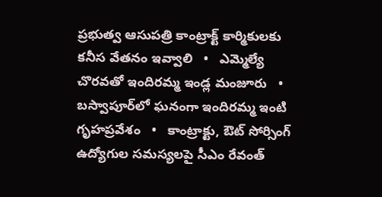ప్రభుత్వ ఆసుపత్రి కాంట్రాక్ట్ కార్మికులకు కనీస వేతనం ఇవ్వాలి   •   ఎమ్మెల్యే చొరవతో ఇందిరమ్మ ఇండ్ల మంజూరు   •   బస్వాపూర్‌లో ఘనంగా ఇందిరమ్మ ఇంటి గృహప్రవేశం   •   కాంట్రాక్టు, ఔట్ సోర్సింగ్ ఉద్యోగుల సమస్యలపై సీఎం రేవంత్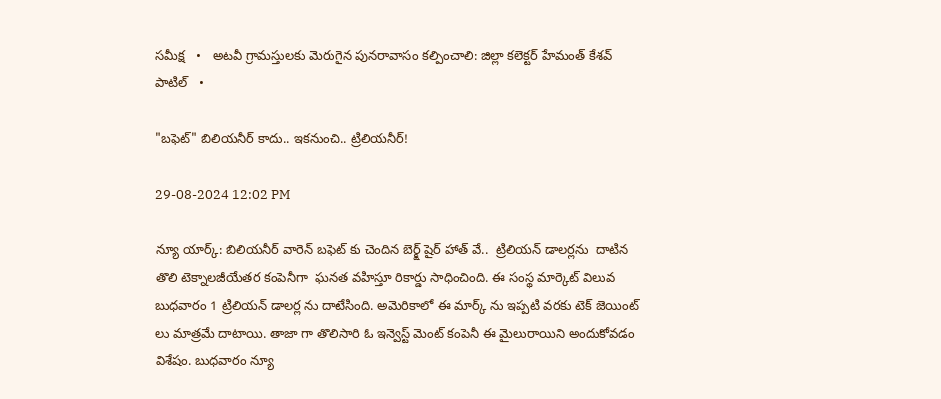సమీక్ష   •   అటవీ గ్రామస్తులకు మెరుగైన పునరావాసం కల్పించాలి: జిల్లా కలెక్టర్ హేమంత్ కేశవ్ పాటిల్   •

"బఫెట్" బిలియనీర్ కాదు.. ఇకనుంచి.. ట్రిలియనీర్!

29-08-2024 12:02 PM

న్యూ యార్క్: బిలియనీర్ వారెన్ బఫెట్ కు చెందిన బెర్క్ష్ షైర్ హాత్ వే..  ట్రిలియన్ డాలర్లను  దాటిన తొలి టెక్నాలజీయేతర కంపెనీగా  ఘనత వహిస్తూ రికార్డు సాధించింది. ఈ సంస్థ మార్కెట్ విలువ బుధవారం 1 ట్రిలియన్ డాలర్ల ను దాటేసింది. అమెరికాలో ఈ మార్క్ ను ఇప్పటి వరకు టెక్ జెయింట్ లు మాత్రమే దాటాయి. తాజా గా తొలిసారి ఓ ఇన్వెస్ట్ మెంట్ కంపెనీ ఈ మైలురాయిని అందుకోవడం విశేషం. బుధవారం న్యూ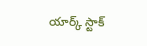యార్క్ స్టాక్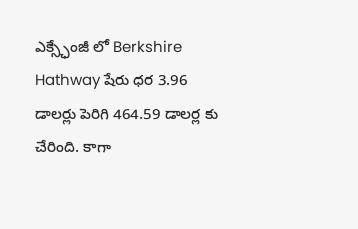ఎక్స్ఛేంజీ లో Berkshire Hathway షేరు ధర 3.96 డాలర్లు పెరిగి 464.59 డాలర్ల కు చేరింది. కాగా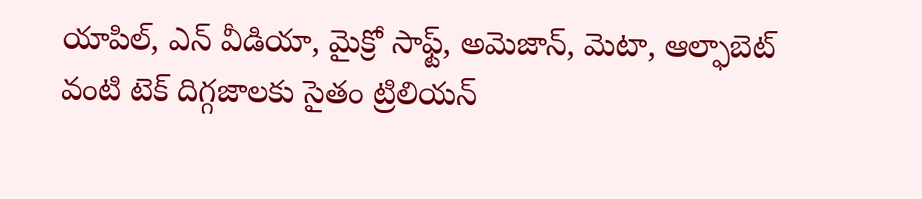యాపిల్, ఎన్ వీడియా, మైక్రో సాఫ్ట్, అమెజాన్, మెటా, ఆల్ఫాబెట్  వంటి టెక్ దిగ్గజాలకు సైతం ట్రిలియన్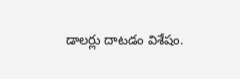డాలర్లు దాటడం విశేషం.